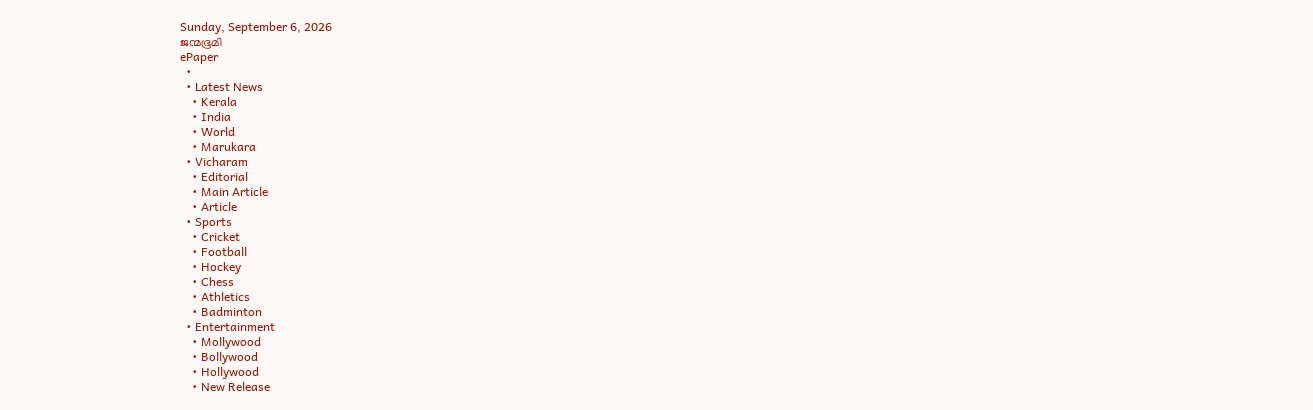Sunday, September 6, 2026
ജന്മഭൂമി
ePaper
  •
  • Latest News
    • Kerala
    • India
    • World
    • Marukara
  • Vicharam
    • Editorial
    • Main Article
    • Article
  • Sports
    • Cricket
    • Football
    • Hockey
    • Chess
    • Athletics
    • Badminton
  • Entertainment
    • Mollywood
    • Bollywood
    • Hollywood
    • New Release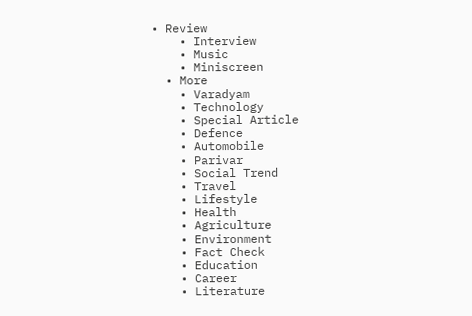• Review
    • Interview
    • Music
    • Miniscreen
  • More
    • Varadyam
    • Technology
    • Special Article
    • Defence
    • Automobile
    • Parivar
    • Social Trend
    • Travel
    • Lifestyle
    • Health
    • Agriculture
    • Environment
    • Fact Check
    • Education
    • Career
    • Literature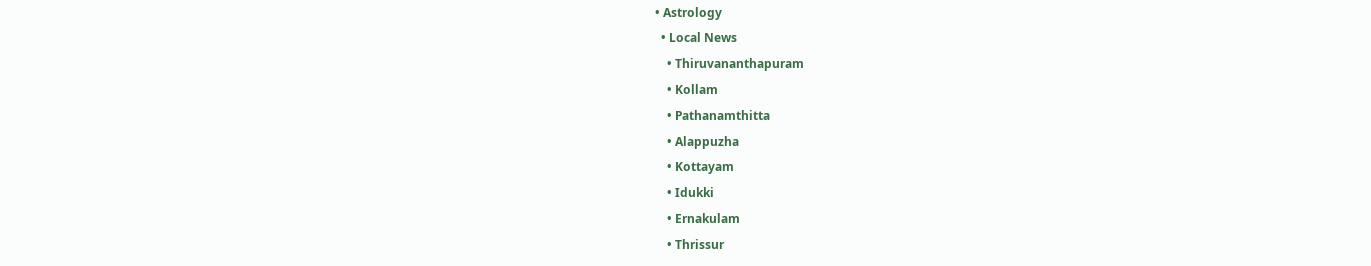• Astrology
  • Local News
    • Thiruvananthapuram
    • Kollam
    • Pathanamthitta
    • Alappuzha
    • Kottayam
    • Idukki
    • Ernakulam
    • Thrissur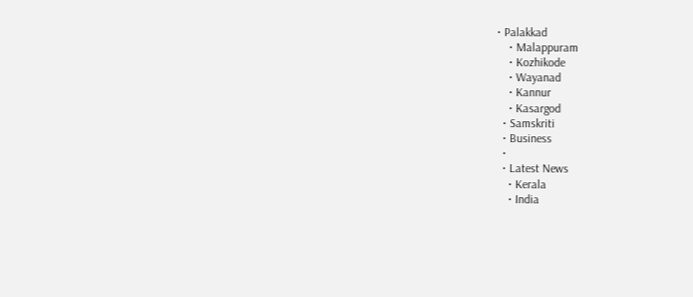• Palakkad
    • Malappuram
    • Kozhikode
    • Wayanad
    • Kannur
    • Kasargod
  • Samskriti
  • Business
  •
  • Latest News
    • Kerala
    • India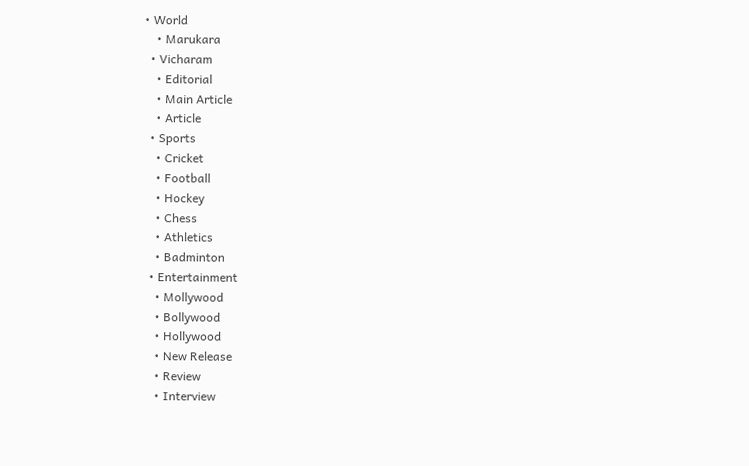• World
    • Marukara
  • Vicharam
    • Editorial
    • Main Article
    • Article
  • Sports
    • Cricket
    • Football
    • Hockey
    • Chess
    • Athletics
    • Badminton
  • Entertainment
    • Mollywood
    • Bollywood
    • Hollywood
    • New Release
    • Review
    • Interview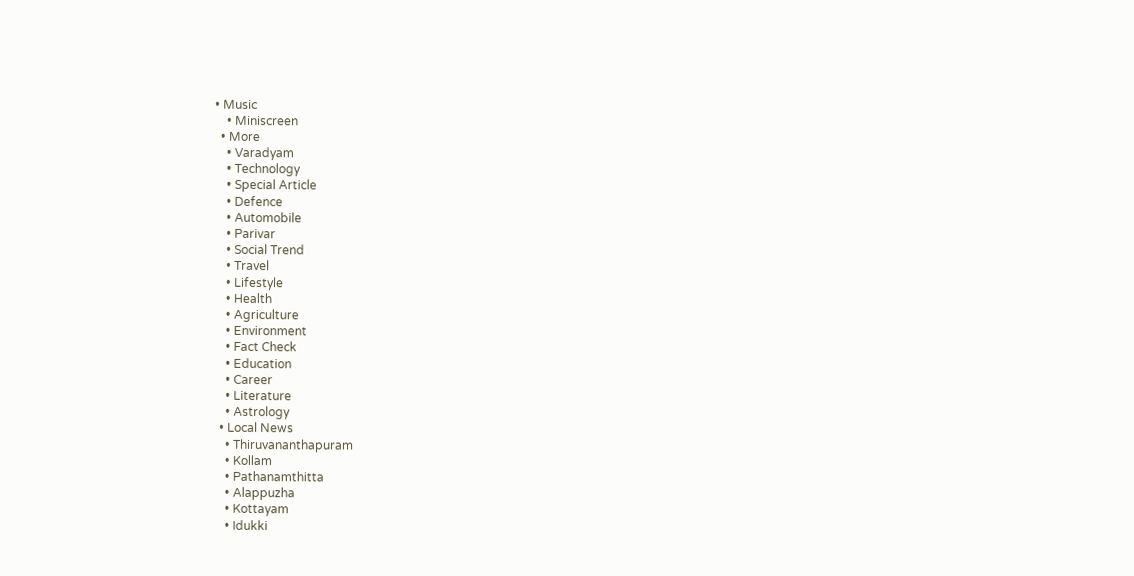• Music
    • Miniscreen
  • More
    • Varadyam
    • Technology
    • Special Article
    • Defence
    • Automobile
    • Parivar
    • Social Trend
    • Travel
    • Lifestyle
    • Health
    • Agriculture
    • Environment
    • Fact Check
    • Education
    • Career
    • Literature
    • Astrology
  • Local News
    • Thiruvananthapuram
    • Kollam
    • Pathanamthitta
    • Alappuzha
    • Kottayam
    • Idukki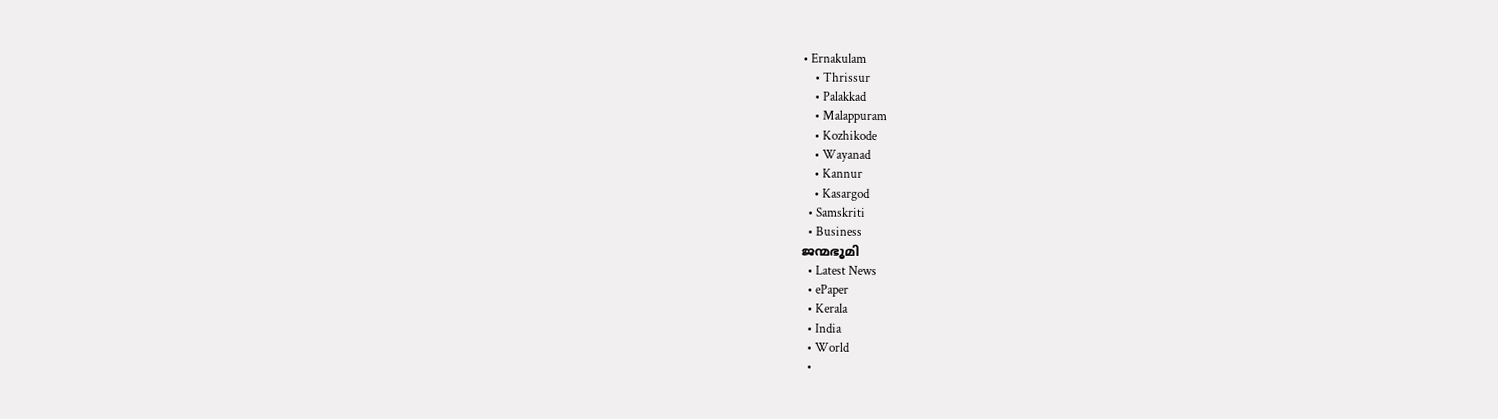• Ernakulam
    • Thrissur
    • Palakkad
    • Malappuram
    • Kozhikode
    • Wayanad
    • Kannur
    • Kasargod
  • Samskriti
  • Business
ജന്മഭൂമി
  • Latest News
  • ePaper
  • Kerala
  • India
  • World
  •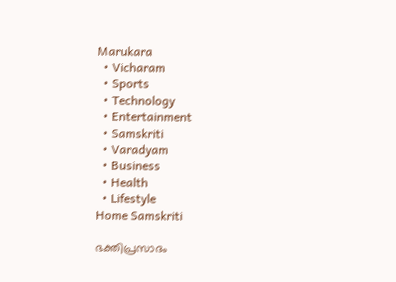Marukara
  • Vicharam
  • Sports
  • Technology
  • Entertainment
  • Samskriti
  • Varadyam
  • Business
  • Health
  • Lifestyle
Home Samskriti

ഭക്തിപ്രസാദം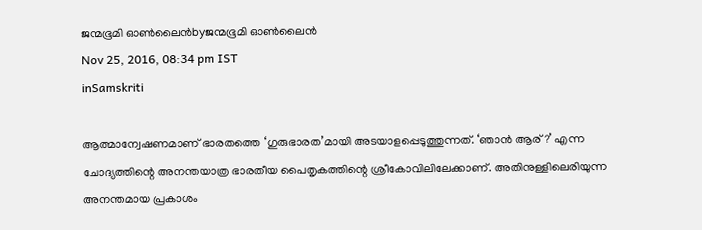ജന്മഭൂമി ഓണ്‍ലൈന്‍byജന്മഭൂമി ഓണ്‍ലൈന്‍
Nov 25, 2016, 08:34 pm IST
inSamskriti

ആത്മാന്വേഷണമാണ് ഭാരതത്തെ ‘ഗുരുഭാരത’മായി അടയാളപ്പെടുത്തുന്നത്. ‘ഞാന്‍ ആര്?’ എന്ന ചോദ്യത്തിന്റെ അനന്തയാത്ര ഭാരതീയ പൈതൃകത്തിന്റെ ശ്രീകോവിലിലേക്കാണ്. അതിനുള്ളിലെരിയുന്ന അനന്തമായ പ്രകാശം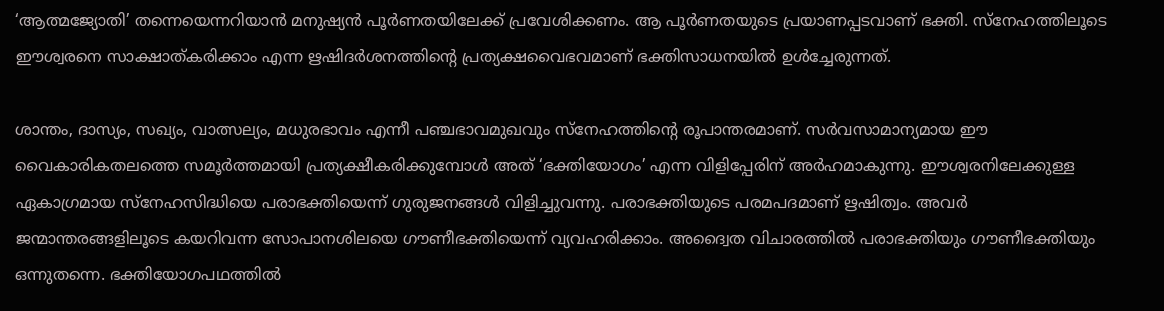‘ആത്മജ്യോതി’ തന്നെയെന്നറിയാന്‍ മനുഷ്യന്‍ പൂര്‍ണതയിലേക്ക് പ്രവേശിക്കണം. ആ പൂര്‍ണതയുടെ പ്രയാണപ്പടവാണ് ഭക്തി. സ്‌നേഹത്തിലൂടെ ഈശ്വരനെ സാക്ഷാത്കരിക്കാം എന്ന ഋഷിദര്‍ശനത്തിന്റെ പ്രത്യക്ഷവൈഭവമാണ് ഭക്തിസാധനയില്‍ ഉള്‍ച്ചേരുന്നത്.

ശാന്തം, ദാസ്യം, സഖ്യം, വാത്സല്യം, മധുരഭാവം എന്നീ പഞ്ചഭാവമുഖവും സ്‌നേഹത്തിന്റെ രൂപാന്തരമാണ്. സര്‍വസാമാന്യമായ ഈ വൈകാരികതലത്തെ സമൂര്‍ത്തമായി പ്രത്യക്ഷീകരിക്കുമ്പോള്‍ അത് ‘ഭക്തിയോഗം’ എന്ന വിളിപ്പേരിന് അര്‍ഹമാകുന്നു. ഈശ്വരനിലേക്കുള്ള ഏകാഗ്രമായ സ്‌നേഹസിദ്ധിയെ പരാഭക്തിയെന്ന് ഗുരുജനങ്ങള്‍ വിളിച്ചുവന്നു. പരാഭക്തിയുടെ പരമപദമാണ് ഋഷിത്വം. അവര്‍ ജന്മാന്തരങ്ങളിലൂടെ കയറിവന്ന സോപാനശിലയെ ഗൗണീഭക്തിയെന്ന് വ്യവഹരിക്കാം. അദ്വൈത വിചാരത്തില്‍ പരാഭക്തിയും ഗൗണീഭക്തിയും ഒന്നുതന്നെ. ഭക്തിയോഗപഥത്തില്‍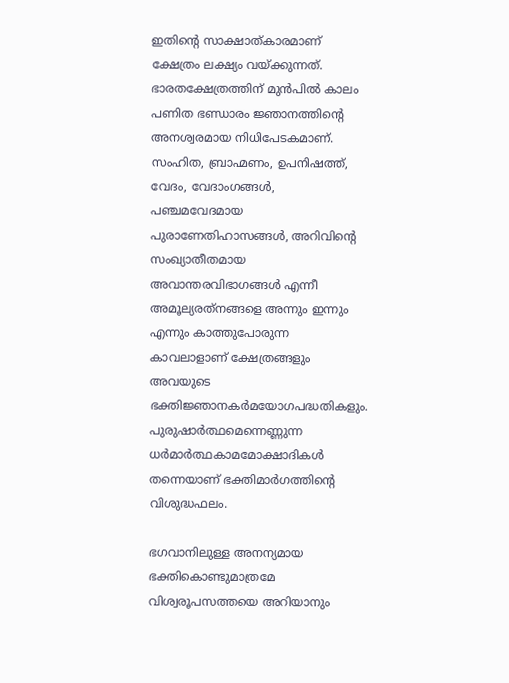ഇതിന്റെ സാക്ഷാത്കാരമാണ് ക്ഷേത്രം ലക്ഷ്യം വയ്‌ക്കുന്നത്. ഭാരതക്ഷേത്രത്തിന് മുന്‍പില്‍ കാലം പണിത ഭണ്ഡാരം ജ്ഞാനത്തിന്റെ അനശ്വരമായ നിധിപേടകമാണ്. സംഹിത, ബ്രാഹ്മണം, ഉപനിഷത്ത്, വേദം, വേദാംഗങ്ങള്‍, പഞ്ചമവേദമായ പുരാണേതിഹാസങ്ങള്‍, അറിവിന്റെ സംഖ്യാതീതമായ അവാന്തരവിഭാഗങ്ങള്‍ എന്നീ അമൂല്യരത്‌നങ്ങളെ അന്നും ഇന്നും എന്നും കാത്തുപോരുന്ന കാവലാളാണ് ക്ഷേത്രങ്ങളും അവയുടെ ഭക്തിജ്ഞാനകര്‍മയോഗപദ്ധതികളും. പുരുഷാര്‍ത്ഥമെന്നെണ്ണുന്ന ധര്‍മാര്‍ത്ഥകാമമോക്ഷാദികള്‍ തന്നെയാണ് ഭക്തിമാര്‍ഗത്തിന്റെ വിശുദ്ധഫലം.

ഭഗവാനിലുള്ള അനന്യമായ ഭക്തികൊണ്ടുമാത്രമേ വിശ്വരൂപസത്തയെ അറിയാനും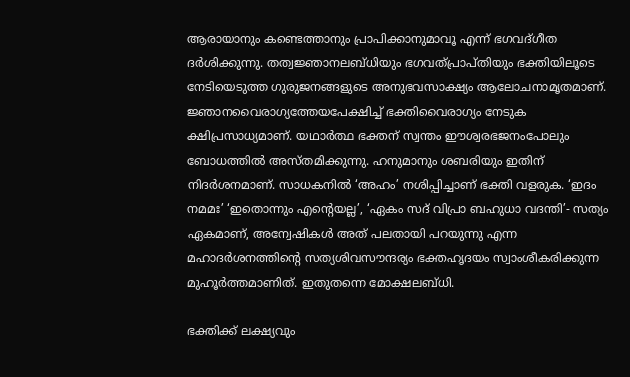ആരായാനും കണ്ടെത്താനും പ്രാപിക്കാനുമാവൂ എന്ന് ഭഗവദ്ഗീത ദര്‍ശിക്കുന്നു. തത്വജ്ഞാനലബ്ധിയും ഭഗവത്പ്രാപ്തിയും ഭക്തിയിലൂടെ നേടിയെടുത്ത ഗുരുജനങ്ങളുടെ അനുഭവസാക്ഷ്യം ആലോചനാമൃതമാണ്. ജ്ഞാനവൈരാഗ്യത്തേയപേക്ഷിച്ച് ഭക്തിവൈരാഗ്യം നേടുക ക്ഷിപ്രസാധ്യമാണ്. യഥാര്‍ത്ഥ ഭക്തന് സ്വന്തം ഈശ്വരഭജനംപോലും ബോധത്തില്‍ അസ്തമിക്കുന്നു. ഹനുമാനും ശബരിയും ഇതിന് നിദര്‍ശനമാണ്. സാധകനില്‍ ‘അഹം’ നശിപ്പിച്ചാണ് ഭക്തി വളരുക. ‘ഇദം നമമഃ’ ‘ഇതൊന്നും എന്റെയല്ല’, ‘ഏകം സദ് വിപ്രാ ബഹുധാ വദന്തി’- സത്യം ഏകമാണ്, അന്വേഷികള്‍ അത് പലതായി പറയുന്നു എന്ന മഹാദര്‍ശനത്തിന്റെ സത്യശിവസൗന്ദര്യം ഭക്തഹൃദയം സ്വാംശീകരിക്കുന്ന മുഹൂര്‍ത്തമാണിത്. ഇതുതന്നെ മോക്ഷലബ്ധി.

ഭക്തിക്ക് ലക്ഷ്യവും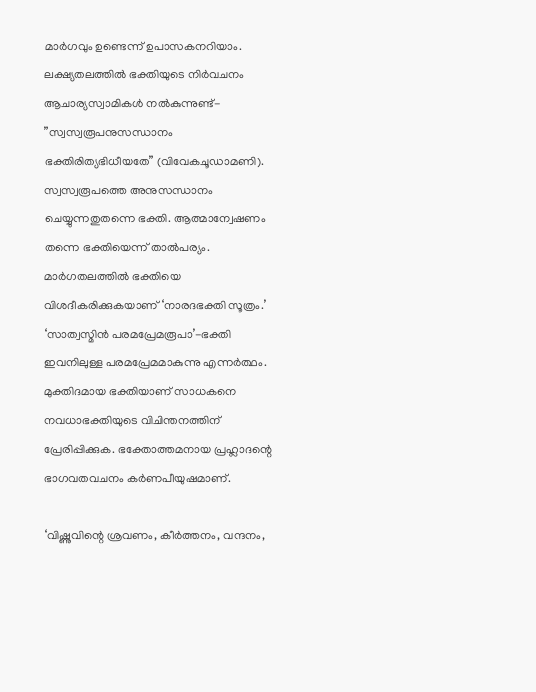മാര്‍ഗവും ഉണ്ടെന്ന് ഉപാസകനറിയാം. ലക്ഷ്യതലത്തില്‍ ഭക്തിയുടെ നിര്‍വചനം ആചാര്യസ്വാമികള്‍ നല്‍കുന്നുണ്ട്- ”സ്വസ്വരൂപനുസന്ധാനം ഭക്തിരിത്യഭിധീയതേ” (വിവേകചൂഡാമണി). സ്വസ്വരൂപത്തെ അനുസന്ധാനം ചെയ്യുന്നതുതന്നെ ഭക്തി. ആത്മാന്വേഷണം തന്നെ ഭക്തിയെന്ന് താല്‍പര്യം. മാര്‍ഗതലത്തില്‍ ഭക്തിയെ വിശദീകരിക്കുകയാണ് ‘നാരദഭക്തി സൂത്രം.’ ‘സാത്വസ്മിന്‍ പരമപ്രേമരൂപാ’-ഭക്തി ഇവനിലുള്ള പരമപ്രേമമാകുന്നു എന്നര്‍ത്ഥം. മുക്തിദമായ ഭക്തിയാണ് സാധകനെ നവധാഭക്തിയുടെ വിചിന്തനത്തിന് പ്രേരിപ്പിക്കുക. ഭക്തോത്തമനായ പ്രഹ്ലാദന്റെ ഭാഗവതവചനം കര്‍ണപീയുഷമാണ്.

‘വിഷ്ണുവിന്റെ ശ്രവണം, കീര്‍ത്തനം, വന്ദനം,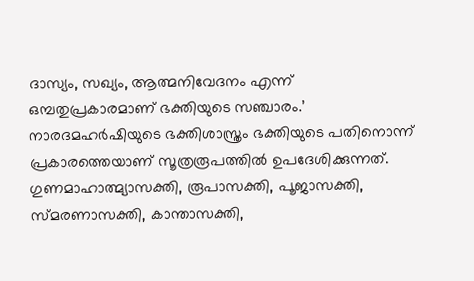ദാസ്യം, സഖ്യം, ആത്മനിവേദനം എന്ന് ഒമ്പതുപ്രകാരമാണ് ഭക്തിയുടെ സഞ്ചാരം.’ നാരദമഹര്‍ഷിയുടെ ഭക്തിശാസ്ത്രം ഭക്തിയുടെ പതിനൊന്ന് പ്രകാരത്തെയാണ് സൂത്രരൂപത്തില്‍ ഉപദേശിക്കുന്നത്. ഗുണമാഹാത്മ്യാസക്തി, രൂപാസക്തി, പൂജാസക്തി, സ്മരണാസക്തി, കാന്താസക്തി,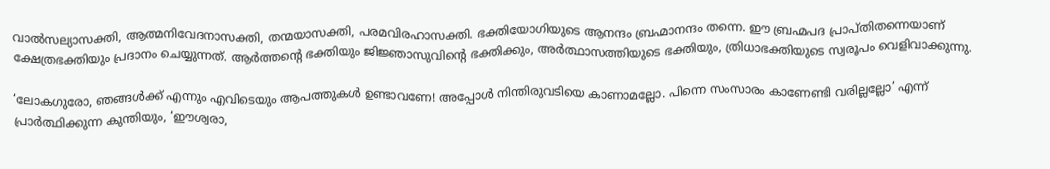വാല്‍സല്യാസക്തി, ആത്മനിവേദനാസക്തി, തന്മയാസക്തി, പരമവിരഹാസക്തി. ഭക്തിയോഗിയുടെ ആനന്ദം ബ്രഹ്മാനന്ദം തന്നെ. ഈ ബ്രഹ്മപദ പ്രാപ്തിതന്നെയാണ് ക്ഷേത്രഭക്തിയും പ്രദാനം ചെയ്യുന്നത്. ആര്‍ത്തന്റെ ഭക്തിയും ജിജ്ഞാസുവിന്റെ ഭക്തിക്കും, അര്‍ത്ഥാസത്തിയുടെ ഭക്തിയും, ത്രിധാഭക്തിയുടെ സ്വരൂപം വെളിവാക്കുന്നു.

‘ലോകഗുരോ, ഞങ്ങള്‍ക്ക് എന്നും എവിടെയും ആപത്തുകള്‍ ഉണ്ടാവണേ! അപ്പോള്‍ നിന്തിരുവടിയെ കാണാമല്ലോ. പിന്നെ സംസാരം കാണേണ്ടി വരില്ലല്ലോ’ എന്ന് പ്രാര്‍ത്ഥിക്കുന്ന കുന്തിയും, ‘ഈശ്വരാ,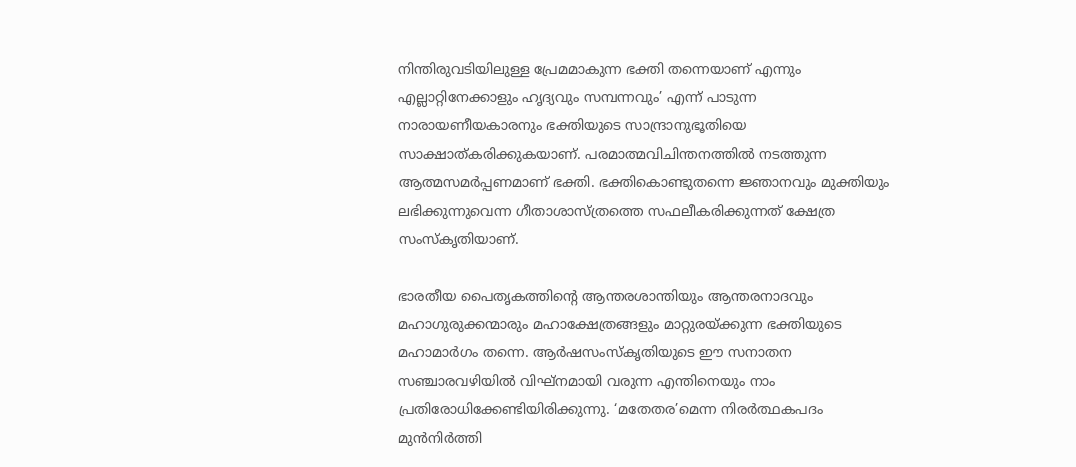നിന്തിരുവടിയിലുള്ള പ്രേമമാകുന്ന ഭക്തി തന്നെയാണ് എന്നും എല്ലാറ്റിനേക്കാളും ഹൃദ്യവും സമ്പന്നവും’ എന്ന് പാടുന്ന നാരായണീയകാരനും ഭക്തിയുടെ സാന്ദ്രാനുഭൂതിയെ സാക്ഷാത്കരിക്കുകയാണ്. പരമാത്മവിചിന്തനത്തില്‍ നടത്തുന്ന ആത്മസമര്‍പ്പണമാണ് ഭക്തി. ഭക്തികൊണ്ടുതന്നെ ജ്ഞാനവും മുക്തിയും ലഭിക്കുന്നുവെന്ന ഗീതാശാസ്ത്രത്തെ സഫലീകരിക്കുന്നത് ക്ഷേത്ര സംസ്‌കൃതിയാണ്.

ഭാരതീയ പൈതൃകത്തിന്റെ ആന്തരശാന്തിയും ആന്തരനാദവും മഹാഗുരുക്കന്മാരും മഹാക്ഷേത്രങ്ങളും മാറ്റുരയ്‌ക്കുന്ന ഭക്തിയുടെ മഹാമാര്‍ഗം തന്നെ. ആര്‍ഷസംസ്‌കൃതിയുടെ ഈ സനാതന സഞ്ചാരവഴിയില്‍ വിഘ്‌നമായി വരുന്ന എന്തിനെയും നാം പ്രതിരോധിക്കേണ്ടിയിരിക്കുന്നു. ‘മതേതര’മെന്ന നിരര്‍ത്ഥകപദം മുന്‍നിര്‍ത്തി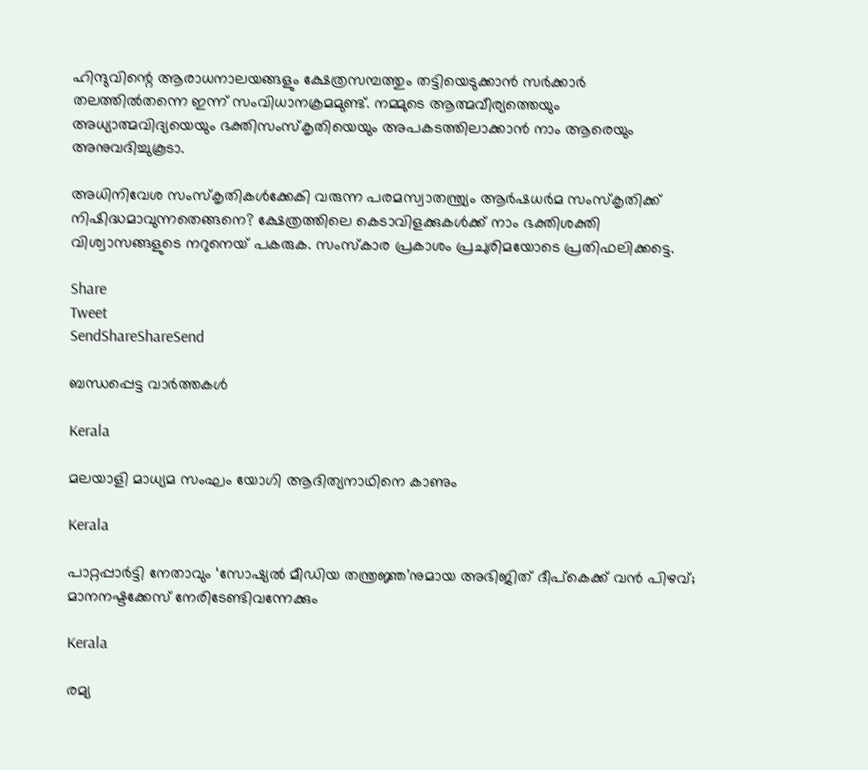ഹിന്ദുവിന്റെ ആരാധനാലയങ്ങളും ക്ഷേത്രസമ്പത്തും തട്ടിയെടുക്കാന്‍ സര്‍ക്കാര്‍ തലത്തില്‍തന്നെ ഇന്ന് സംവിധാനക്രമമുണ്ട്. നമ്മുടെ ആത്മവീര്യത്തെയും അധ്യാത്മവിദ്യയെയും ഭക്തിസംസ്‌കൃതിയെയും അപകടത്തിലാക്കാന്‍ നാം ആരെയും അനുവദിച്ചുകൂടാ.

അധിനിവേശ സംസ്‌കൃതികള്‍ക്കേകി വരുന്ന പരമസ്വാതന്ത്ര്യം ആര്‍ഷധര്‍മ സംസ്‌കൃതിക്ക് നിഷിദ്ധമാവുന്നതെങ്ങനെ? ക്ഷേത്രത്തിലെ കെടാവിളക്കുകള്‍ക്ക് നാം ഭക്തിശക്തി വിശ്വാസങ്ങളുടെ നറുനെയ് പകരുക. സംസ്‌കാര പ്രകാശം പ്രചുരിമയോടെ പ്രതിഫലിക്കട്ടെ.

Share
Tweet
SendShareShareSend

ബന്ധപ്പെട്ട വാര്‍ത്തകള്‍

Kerala

മലയാളി മാധ്യമ സംഘം യോഗി ആദിത്യനാഥിനെ കാണും

Kerala

പാറ്റപ്പാർട്ടി നേതാവും ‘സോഷ്യൽ മീഡിയ തന്ത്രജ്ഞ’നുമായ അഭിജിത് ദീപ്‌കെക്ക് വൻ പിഴവ്; മാനനഷ്ടക്കേസ് നേരിടേണ്ടിവന്നേക്കും

Kerala

രമ്യ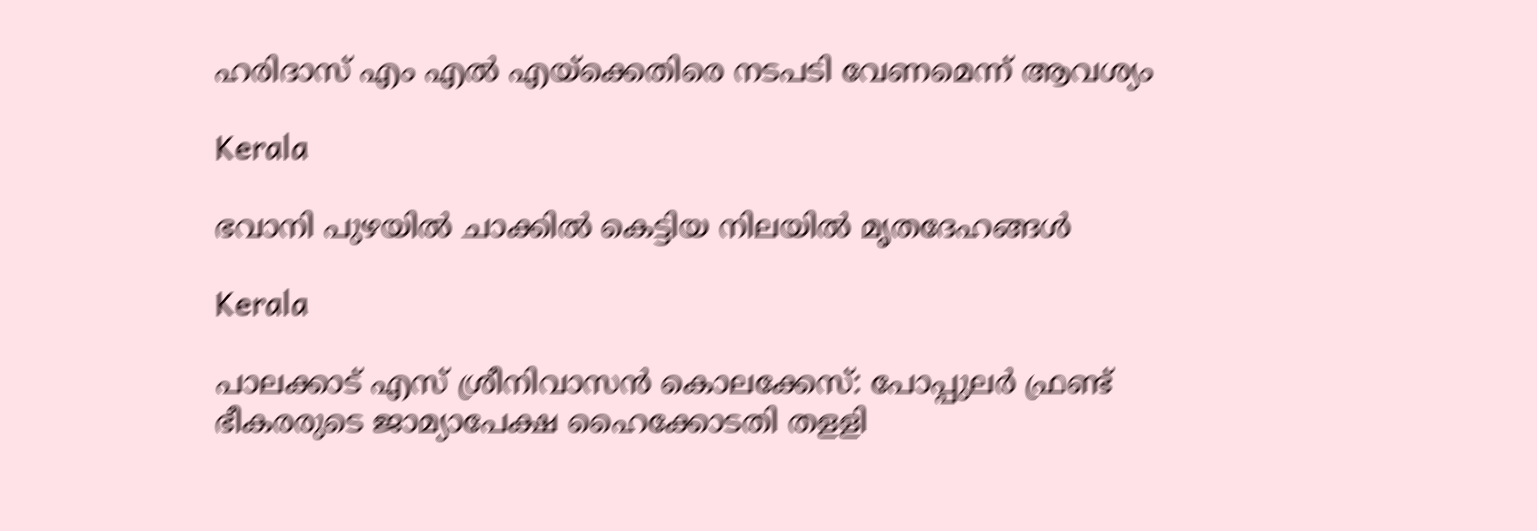ഹരിദാസ് എം എല്‍ എയ്‌ക്കെതിരെ നടപടി വേണമെന്ന് ആവശ്യം

Kerala

ഭവാനി പുഴയില്‍ ചാക്കില്‍ കെട്ടിയ നിലയില്‍ മൃതദേഹങ്ങള്‍

Kerala

പാലക്കാട് എസ് ശ്രീനിവാസന്‍ കൊലക്കേസ്: പോപ്പുലര്‍ ഫ്രണ്ട് ഭീകരരുടെ ജാമ്യാപേക്ഷ ഹൈക്കോടതി തളളി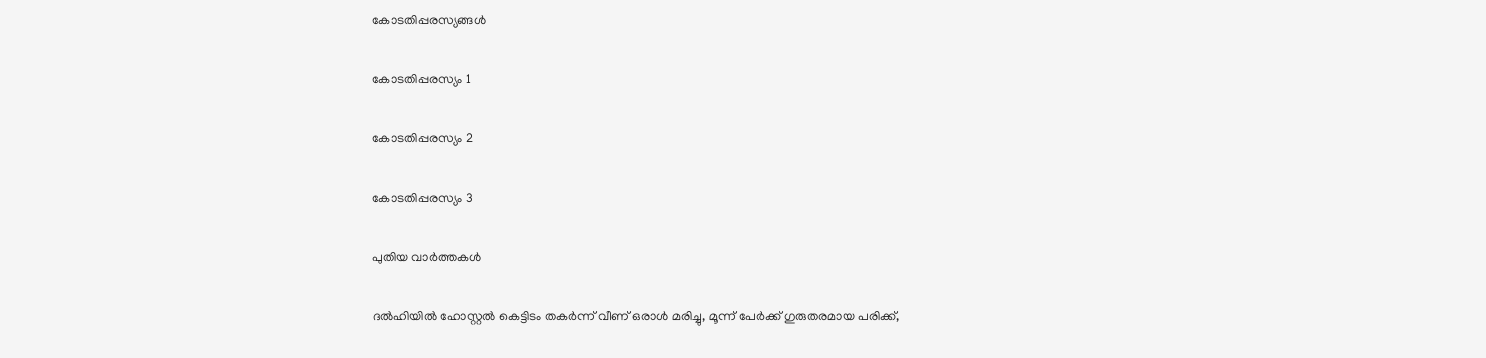കോടതിപ്പരസ്യങ്ങള്‍

കോടതിപ്പരസ്യം 1

കോടതിപ്പരസ്യം 2

കോടതിപ്പരസ്യം 3

പുതിയ വാര്‍ത്തകള്‍

ദല്‍ഹിയില്‍ ഹോസ്റ്റല്‍ കെട്ടിടം തകര്‍ന്ന് വീണ് ഒരാള്‍ മരിച്ചു, മൂന്ന് പേര്‍ക്ക് ഗുരുതരമായ പരിക്ക്,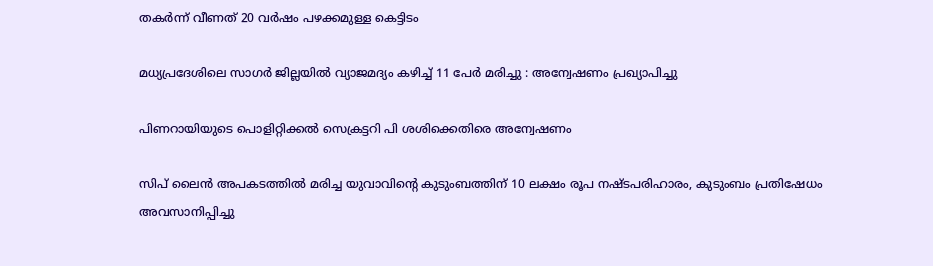തകര്‍ന്ന് വീണത് 20 വര്‍ഷം പഴക്കമുള്ള കെട്ടിടം

മധ്യപ്രദേശിലെ സാഗർ ജില്ലയിൽ വ്യാജമദ്യം കഴിച്ച് 11 പേർ മരിച്ചു : അന്വേഷണം പ്രഖ്യാപിച്ചു

പിണറായിയുടെ പൊളിറ്റിക്കല്‍ സെക്രട്ടറി പി ശശിക്കെതിരെ അന്വേഷണം

സിപ് ലൈന്‍ അപകടത്തില്‍ മരിച്ച യുവാവിന്റെ കുടുംബത്തിന് 10 ലക്ഷം രൂപ നഷ്ടപരിഹാരം, കുടുംബം പ്രതിഷേധം അവസാനിപ്പിച്ചു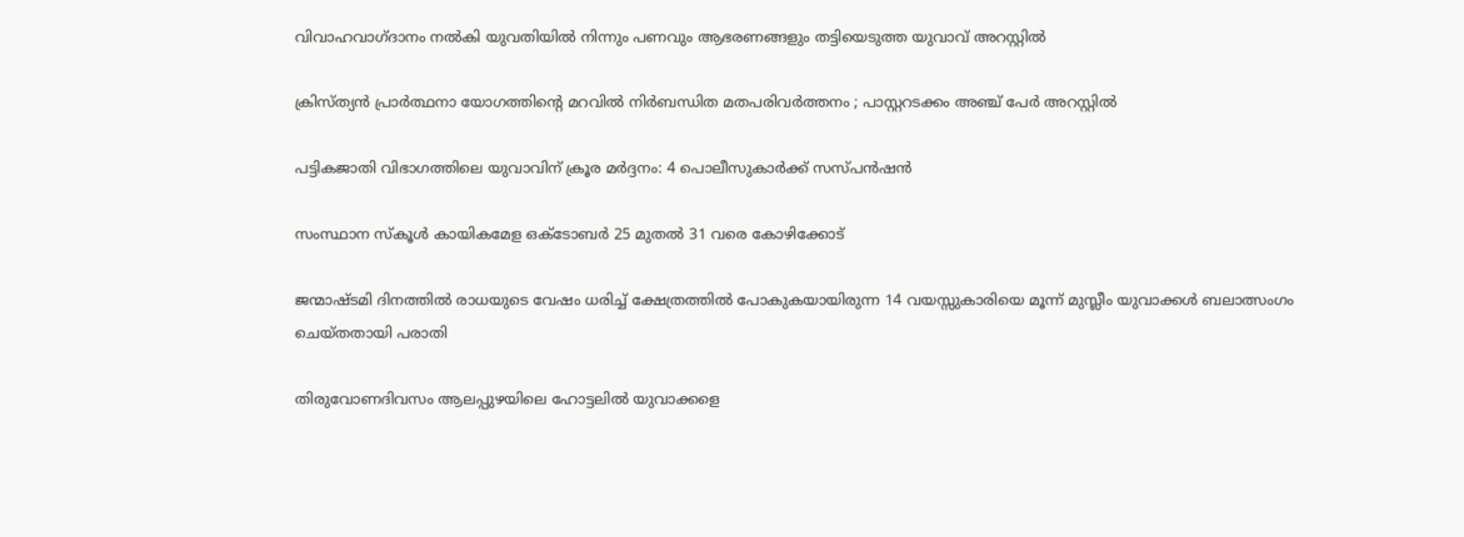വിവാഹവാഗ്ദാനം നല്‍കി യുവതിയില്‍ നിന്നും പണവും ആഭരണങ്ങളും തട്ടിയെടുത്ത യുവാവ് അറസ്റ്റില്‍

ക്രിസ്ത്യൻ പ്രാർത്ഥനാ യോഗത്തിന്റെ മറവിൽ നിർബന്ധിത മതപരിവർത്തനം ; പാസ്റ്ററടക്കം അഞ്ച് പേർ അറസ്റ്റിൽ

പട്ടികജാതി വിഭാഗത്തിലെ യുവാവിന് ക്രൂര മര്‍ദ്ദനം: 4 പൊലീസുകാര്‍ക്ക് സസ്പന്‍ഷന്‍

സംസ്ഥാന സ്‌കൂള്‍ കായികമേള ഒക്ടോബര്‍ 25 മുതല്‍ 31 വരെ കോഴിക്കോട്

ജന്മാഷ്ടമി ദിനത്തിൽ രാധയുടെ വേഷം ധരിച്ച് ക്ഷേത്രത്തിൽ പോകുകയായിരുന്ന 14 വയസ്സുകാരിയെ മൂന്ന് മുസ്ലീം യുവാക്കൾ ബലാത്സംഗം ചെയ്തതായി പരാതി

തിരുവോണദിവസം ആലപ്പുഴയിലെ ഹോട്ടലില്‍ യുവാക്കളെ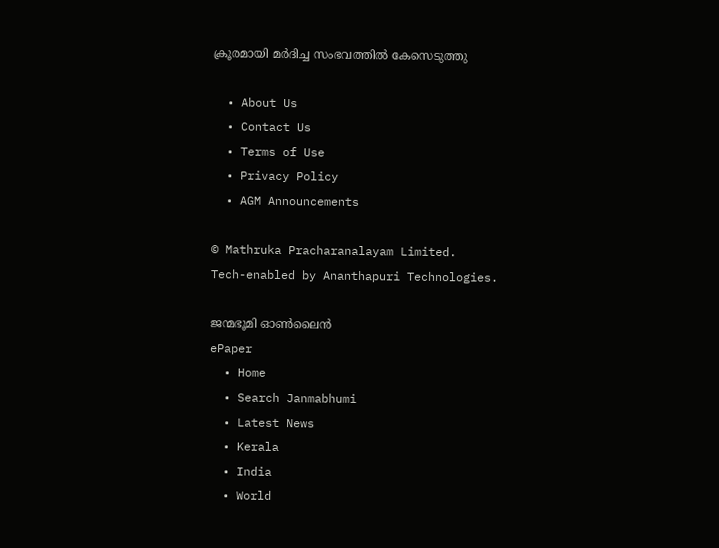ക്രൂരമായി മര്‍ദിച്ച സംഭവത്തില്‍ കേസെടുത്തു

  • About Us
  • Contact Us
  • Terms of Use
  • Privacy Policy
  • AGM Announcements

© Mathruka Pracharanalayam Limited.
Tech-enabled by Ananthapuri Technologies.

ജന്മഭൂമി ഓണ്‍ലൈന്‍
ePaper
  • Home
  • Search Janmabhumi
  • Latest News
  • Kerala
  • India
  • World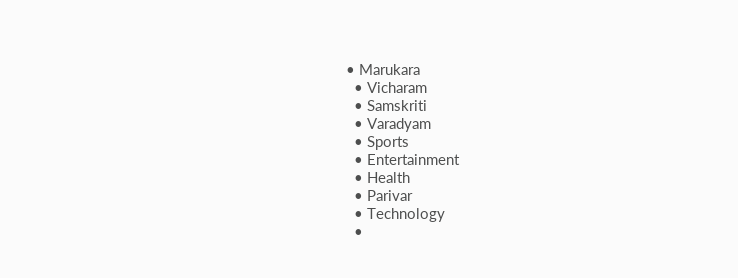• Marukara
  • Vicharam
  • Samskriti
  • Varadyam
  • Sports
  • Entertainment
  • Health
  • Parivar
  • Technology
  •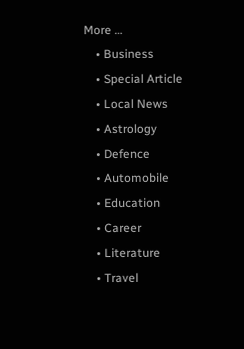More …
    • Business
    • Special Article
    • Local News
    • Astrology
    • Defence
    • Automobile
    • Education
    • Career
    • Literature
    • Travel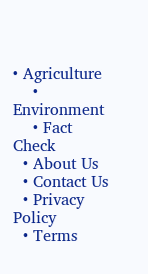• Agriculture
    • Environment
    • Fact Check
  • About Us
  • Contact Us
  • Privacy Policy
  • Terms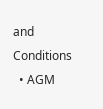and Conditions
  • AGM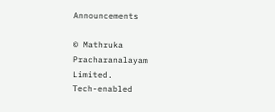Announcements

© Mathruka Pracharanalayam Limited.
Tech-enabled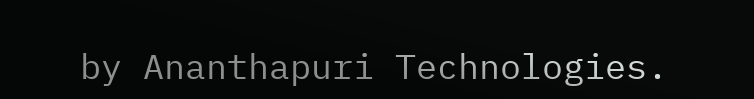by Ananthapuri Technologies.